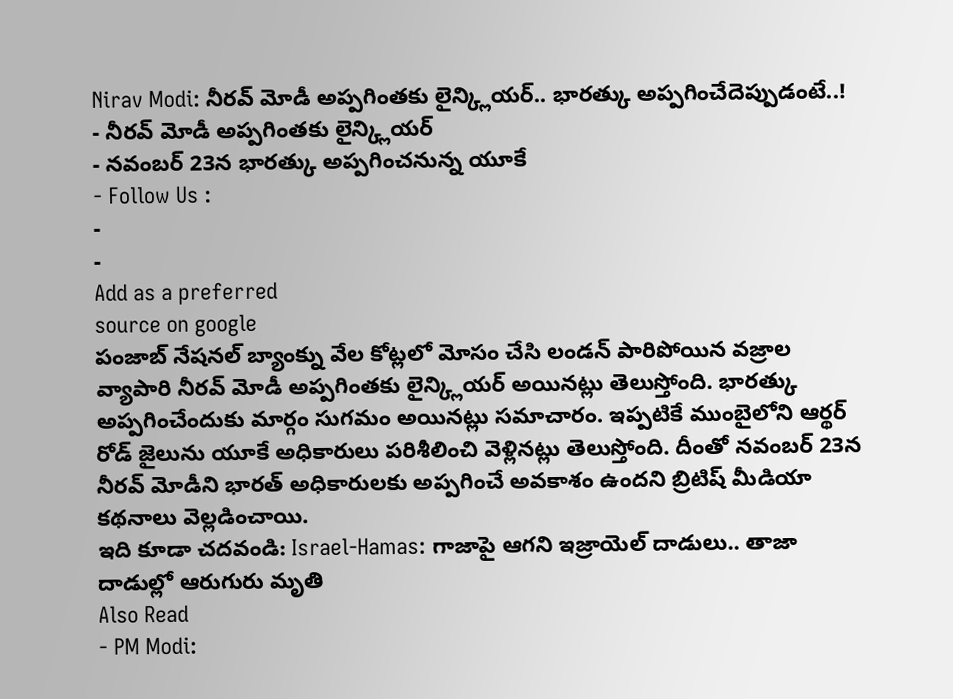Nirav Modi: నీరవ్ మోడీ అప్పగింతకు లైన్క్లియర్.. భారత్కు అప్పగించేదెప్పుడంటే..!
- నీరవ్ మోడీ అప్పగింతకు లైన్క్లియర్
- నవంబర్ 23న భారత్కు అప్పగించనున్న యూకే
- Follow Us :
-
-
Add as a preferred
source on google
పంజాబ్ నేషనల్ బ్యాంక్ను వేల కోట్లలో మోసం చేసి లండన్ పారిపోయిన వజ్రాల వ్యాపారి నీరవ్ మోడీ అప్పగింతకు లైన్క్లియర్ అయినట్లు తెలుస్తోంది. భారత్కు అప్పగించేందుకు మార్గం సుగమం అయినట్లు సమాచారం. ఇప్పటికే ముంబైలోని ఆర్థర్ రోడ్ జైలును యూకే అధికారులు పరిశీలించి వెళ్లినట్లు తెలుస్తోంది. దీంతో నవంబర్ 23న నీరవ్ మోడీని భారత్ అధికారులకు అప్పగించే అవకాశం ఉందని బ్రిటిష్ మీడియా కథనాలు వెల్లడించాయి.
ఇది కూడా చదవండి: Israel-Hamas: గాజాపై ఆగని ఇజ్రాయెల్ దాడులు.. తాజా దాడుల్లో ఆరుగురు మృతి
Also Read
- PM Modi: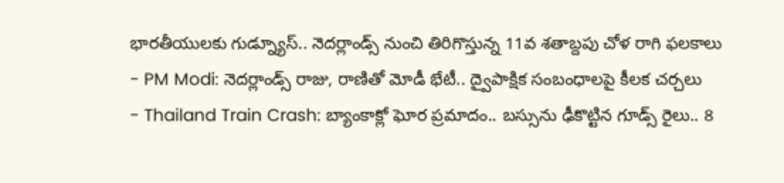భారతీయులకు గుడ్న్యూస్.. నెదర్లాండ్స్ నుంచి తిరిగొస్తున్న 11వ శతాబ్దపు చోళ రాగి ఫలకాలు
- PM Modi: నెదర్లాండ్స్ రాజు, రాణితో మోడీ భేటీ.. ద్వైపాక్షిక సంబంధాలపై కీలక చర్చలు
- Thailand Train Crash: బ్యాంకాక్లో ఘోర ప్రమాదం.. బస్సును ఢీకొట్టిన గూడ్స్ రైలు.. 8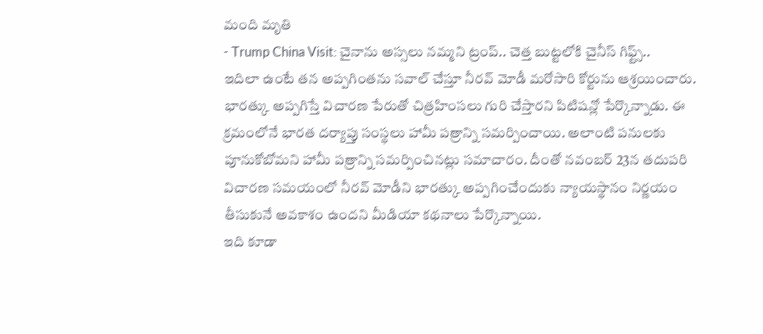మంది మృతి
- Trump China Visit: చైనాను అస్సలు నమ్మని ట్రంప్.. చెత్త బుట్టలోకి చైనీస్ గిఫ్ట్స్..
ఇదిలా ఉంటే తన అప్పగింతను సవాల్ చేస్తూ నీరవ్ మోడీ మరోసారి కోర్టును ఆశ్రయించారు. భారత్కు అప్పగిస్తే విచారణ పేరుతో చిత్రహింసలు గురి చేస్తారని పిటిషన్లో పేర్కొన్నాడు. ఈ క్రమంలోనే భారత దర్యాప్తు సంస్థలు హామీ పత్రాన్ని సమర్పించాయి. అలాంటి పనులకు పూనుకోబోమని హామీ పత్రాన్ని సమర్పించినట్లు సమాచారం. దీంతో నవంబర్ 23న తదుపరి విచారణ సమయంలో నీరవ్ మోడీని భారత్కు అప్పగించేందుకు న్యాయస్థానం నిర్ణయం తీసుకునే అవకాశం ఉందని మీడియా కథనాలు పేర్కొన్నాయి.
ఇది కూడా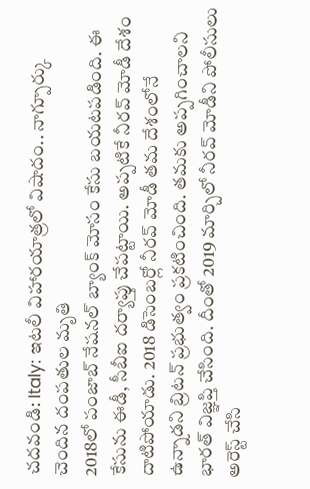చదవండి: Italy: ఇటలీ విహారయాత్రలో విషాదం.. నాగ్పూర్కు చెందిన దంపతుల మృతి
2018లో పంజాబ్ నేషనల్ బ్యాంక్ మోసం కేసు బయటపడింది. ఈ కేసును ఈడీ, సీబీఐ దర్యాప్తు చేపట్టాయి. అప్పటికే నీరవ్ మోడీ దేశం దాటిపోయాడు. 2018 డిసెంబర్లో నీరవ్ మోడీ తమ దేశంలోనే ఉన్నాడని బ్రిటన్ ప్రభుత్వం ప్రకటించింది. తమకు అప్పగించాలని భారత్ విజ్ఞప్తి చేసింది. దీంతో 2019 మార్చిలో నీరవ్ మోడీని పోలీసులు అరెస్ట్ చేసి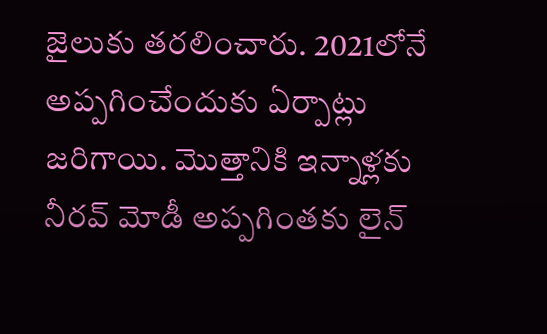జైలుకు తరలించారు. 2021లోనే అప్పగించేందుకు ఏర్పాట్లు జరిగాయి. మొత్తానికి ఇన్నాళ్లకు నీరవ్ మోడీ అప్పగింతకు లైన్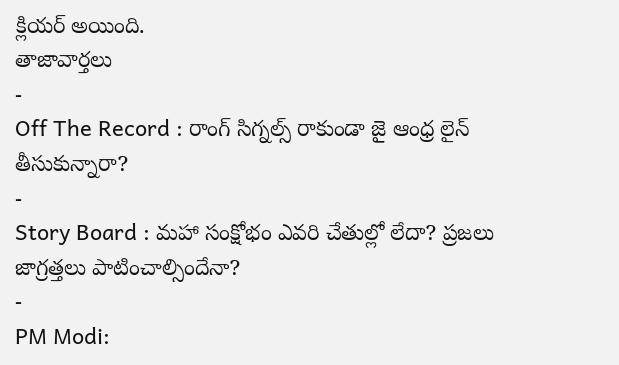క్లియర్ అయింది.
తాజావార్తలు
-
Off The Record : రాంగ్ సిగ్నల్స్ రాకుండా జై ఆంధ్ర లైన్ తీసుకున్నారా?
-
Story Board : మహా సంక్షోభం ఎవరి చేతుల్లో లేదా? ప్రజలు జాగ్రత్తలు పాటించాల్సిందేనా?
-
PM Modi: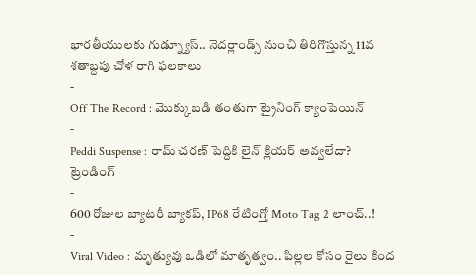భారతీయులకు గుడ్న్యూస్.. నెదర్లాండ్స్ నుంచి తిరిగొస్తున్న 11వ శతాబ్దపు చోళ రాగి ఫలకాలు
-
Off The Record : మొక్కుబడి తంతుగా ట్రైనింగ్ క్యాంపెయిన్
-
Peddi Suspense : రామ్ చరణ్ పెద్దికి లైన్ క్లియర్ అవ్వలేదా?
ట్రెండింగ్
-
600 రోజుల బ్యాటరీ బ్యాకప్, IP68 రేటింగ్తో Moto Tag 2 లాంచ్..!
-
Viral Video : మృత్యువు ఒడిలో మాతృత్వం.. పిల్లల కోసం రైలు కింద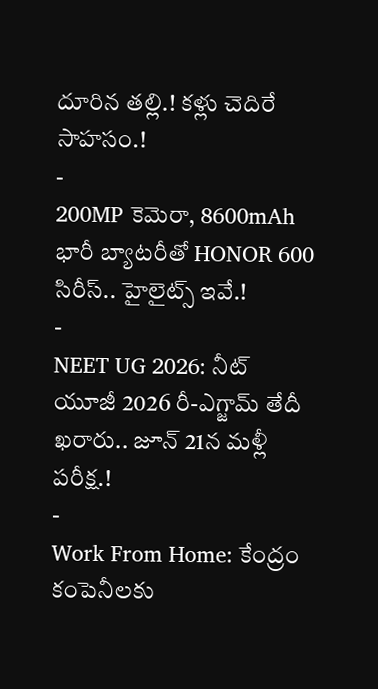దూరిన తల్లి.! కళ్లు చెదిరే సాహసం.!
-
200MP కెమెరా, 8600mAh భారీ బ్యాటరీతో HONOR 600 సిరీస్.. హైలైట్స్ ఇవే.!
-
NEET UG 2026: నీట్ యూజీ 2026 రీ-ఎగ్జామ్ తేదీ ఖరారు.. జూన్ 21న మళ్లీ పరీక్ష.!
-
Work From Home: కేంద్రం కంపెనీలకు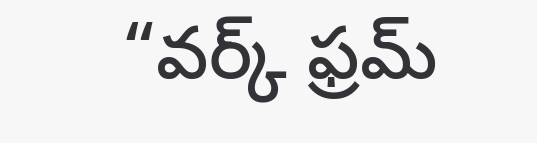“వర్క్ ఫ్రమ్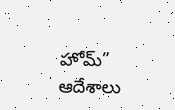హోమ్” ఆదేశాలు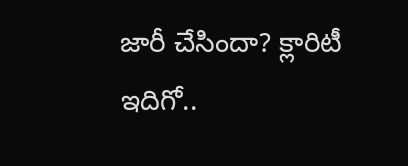జారీ చేసిందా? క్లారిటీ ఇదిగో..